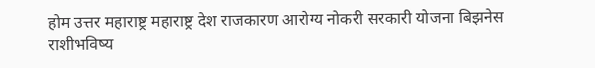होम उत्तर महाराष्ट्र महाराष्ट्र देश राजकारण आरोग्य नोकरी सरकारी योजना बिझनेस राशीभविष्य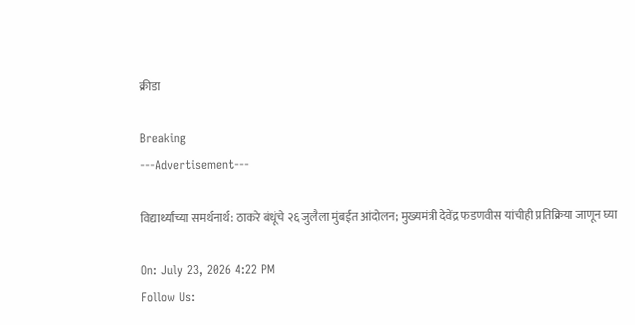क्रीडा

Breaking
---Advertisement---

विद्यार्थ्यांच्या समर्थनार्थ: ठाकरे बंधूंचे २६ जुलैला मुंबईत आंदोलन; मुख्यमंत्री देवेंद्र फडणवीस यांचीही प्रतिक्रिया जाणून घ्या

On: July 23, 2026 4:22 PM
Follow Us: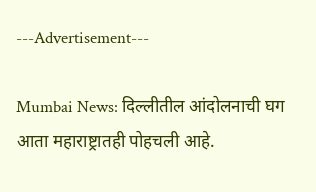---Advertisement---

Mumbai News: दिल्लीतील आंदोलनाची घग आता महाराष्ट्रातही पोहचली आहे.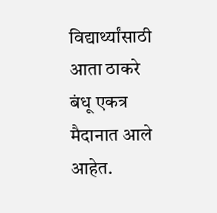विद्यार्थ्यांसाठी आता ठाकरे बंधू एकत्र मैदानात आले आहेत.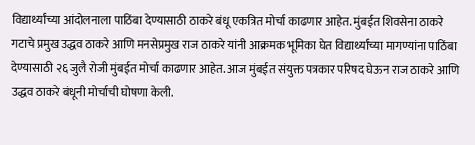विद्यार्थ्यांच्या आंदोलनाला पाठिंबा देण्यासाठी ठाकरे बंधू एकत्रित मोर्चा काढणार आहेत. मुंबईत शिवसेना ठाकरे गटाचे प्रमुख उद्धव ठाकरे आणि मनसेप्रमुख राज ठाकरे यांनी आक्रमक भूमिका घेत विद्यार्थ्यांच्या मागण्यांना पाठिंबा देण्यासाठी २६ जुलै रोजी मुंबईत मोर्चा काढणार आहेत. आज मुंबईत संयुक्त पत्रकार परिषद घेऊन राज ठाकरे आणि उद्धव ठाकरे बंधूनी मोर्चाची घोषणा केली.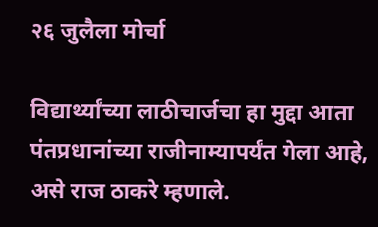२६ जुलैला मोर्चा

विद्यार्थ्यांच्या लाठीचार्जचा हा मुद्दा आता पंतप्रधानांच्या राजीनाम्यापर्यंत गेला आहे, असे राज ठाकरे म्हणाले.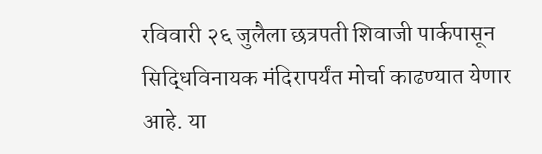रविवारी २६ जुलैला छत्रपती शिवाजी पार्कपासून सिद्धिविनायक मंदिरापर्यंत मोर्चा काढण्यात येणार आहे. या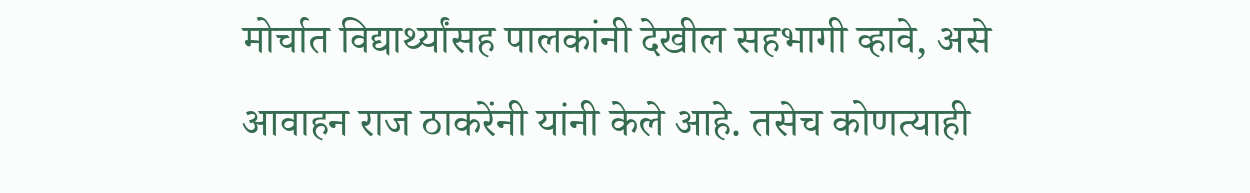मोर्चात विद्यार्थ्यांसह पालकांनी देखील सहभागी व्हावे, असे आवाहन राज ठाकरेंनी यांनी केले आहे. तसेच कोणत्याही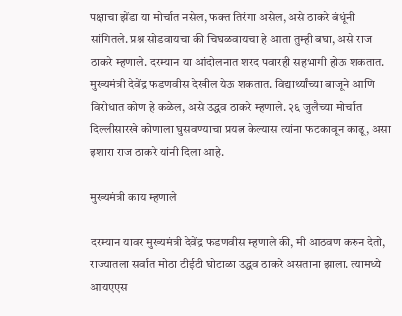पक्षाचा झेंडा या मोर्चात नसेल, फक्त तिरंगा असेल, असे ठाकरे बंधूंनी सांगितले. प्रश्न सोडवायचा की चिघळवायचा हे आता तुम्ही बघा, असे राज ठाकरे म्हणाले. दरम्यान या आंदोलनात शरद पवारही सहभागी होऊ शकतात. मुख्यमंत्री देवेंद्र फडणवीस देखील येऊ शकतात. विद्यार्थ्यांच्या बाजूने आणि विरोधात कोण हे कळेल, असे उद्धव ठाकरे म्हणाले. २६ जुलैच्या मोर्चात दिल्लीसारखे कोणाला घुसवण्याचा प्रयत्न केल्यास त्यांना फटकावून काढू, असा इशारा राज ठाकरे यांनी दिला आहे.

मुख्यमंत्री काय म्हणाले

दरम्यान यावर मुख्यमंत्री देवेंद्र फडणवीस म्हणाले की, मी आठवण करुन देतो, राज्यातला सर्वात मोठा टीईटी घोटाळा उद्धव ठाकरे असताना झाला. त्यामध्ये आयएएस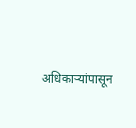अधिकाऱ्यांपासून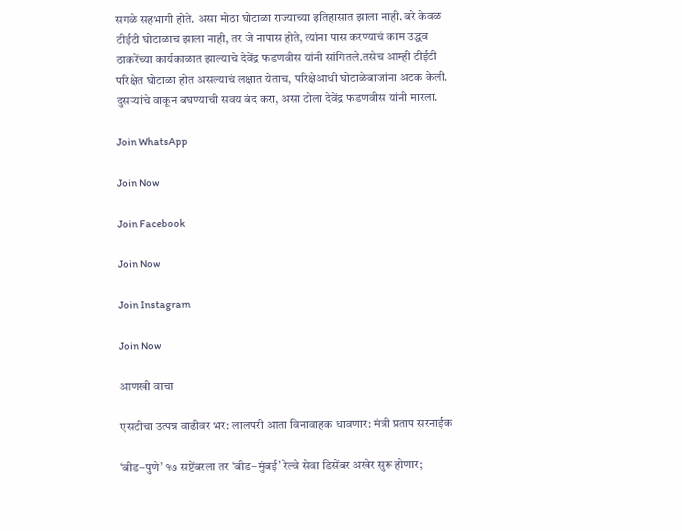सगळे सहभागी होते. असा मोठा घोटाळा राज्याच्या इतिहासात झाला नाही. बरे केवळ टीईटी घोटाळाच झाला नाही, तर जे नापास होते, त्यांना पास करण्याचं काम उद्धव ठाकरेंच्या कार्यकाळात झाल्याचे देवेंद्र फडणवीस यांनी सांगितले.तसेच आम्ही टीईटी परिक्षेत घोटाळा होत असल्याचं लक्षात येताच, परिक्षेआधी घोटाळेबाजांना अटक केली. दुसऱ्यांचे वाकून बघण्याची सवय बंद करा, असा टोला देवेंद्र फडणवीस यांनी मारला.

Join WhatsApp

Join Now

Join Facebook

Join Now

Join Instagram

Join Now

आणखी वाचा

एसटीचा उत्पन्न वाढीवर भर: लालपरी आता विनावाहक धावणार: मंत्री प्रताप सरनाईक

‘बीड–पुणे’ १७ सप्टेंबरला तर ‘बीड–मुंबई’ रेल्वे सेवा डिसेंबर अखेर सुरू होणार;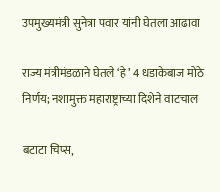उपमुख्यमंत्री सुनेत्रा पवार यांनी घेतला आढावा

राज्य मंत्रीमंडळाने घेतले ‘हे’ 4 धडाकेबाज मोठे निर्णय; नशामुक्त महाराष्ट्राच्या दिशेने वाटचाल

बटाटा चिप्स,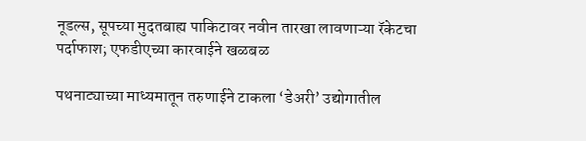नूडल्स, सूपच्या मुदतबाह्य पाकिटावर नवीन तारखा लावणाऱ्या रॅकेटचा पर्दाफाश; एफडीएच्या कारवाईने खळबळ

पथनाट्याच्या माध्यमातून तरुणाईने टाकला ‘डेअरी’ उद्योगातील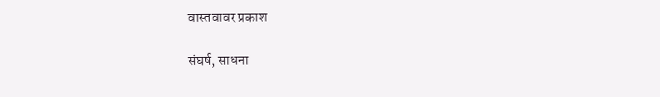वास्तवावर प्रकाश

संघर्ष, साधना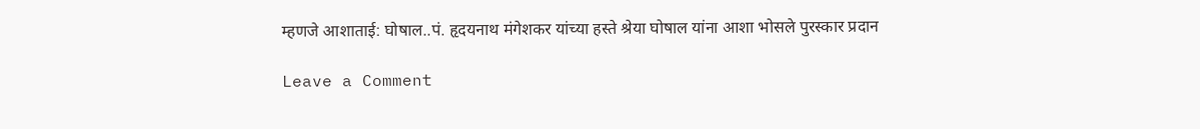म्हणजे आशाताई: घोषाल..पं. हृदयनाथ मंगेशकर यांच्या हस्ते श्रेया घोषाल यांना आशा भोसले पुरस्कार प्रदान

Leave a Comment